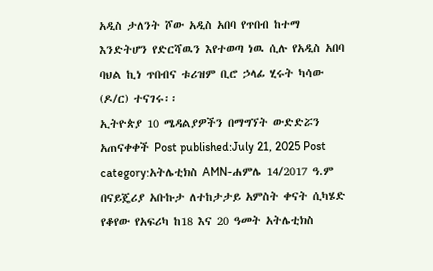አዲስ ታለንት ሾው አዲስ አበባ የጥበብ ከተማ እንድትሆን የድርሻዉን እየተወጣ ነዉ ሲሉ የአዲስ አበባ ባህል ኪነ ጥበብና ቱሪዝም ቢሮ ኃላፊ ሂሩት ካሳው (ዶ/ር) ተናገሩ፡፡
ኢትዮጵያ 10 ሜዳልያዎችን በማግኘት ውድድሯን አጠናቀቀች Post published:July 21, 2025 Post category:አትሌቲክስ AMN-ሐምሌ 14/2017 ዓ.ም በናይጄሪያ አቡኩታ ለተከታታይ አምስት ቀናት ሲካሄድ የቆየው የአፍሪካ ከ18 እና 20 ዓመት አትሌቲክስ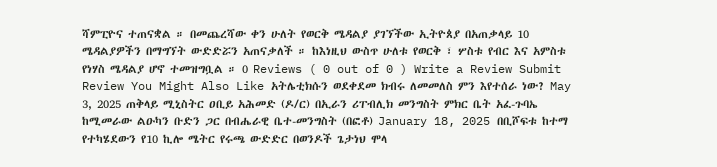ሻምፒዮና ተጠናቋል ። በመጨረሻው ቀን ሁለት የወርቅ ሜዳልያ ያገኘችው ኢትዮጰያ በአጠቃላይ 10 ሜዳልያዎችን በማግኘት ውድድሯን አጠናቃለች ። ከእነዚህ ውስጥ ሁለቱ የወርቅ ፣ ሦስቱ የብር እና አምስቱ የነሃስ ሜዳልያ ሆኖ ተመዝግቧል ። 0 Reviews ( 0 out of 0 ) Write a Review Submit Review You Might Also Like አትሌቲክሱን ወደቀደመ ክብሩ ለመመለስ ምን እየተሰራ ነው? May 3, 2025 ጠቅላይ ሚኒስትር ዐቢይ አሕመድ (ዶ/ር) በኢራን ሪፐብሊክ መንግስት ምክር ቤት አፈ-ጉባኤ ከሚመራው ልዑካን ቡድን ጋር በብሔራዊ ቤተ-መንግስት (በፎቶ) January 18, 2025 በቢሾፍቱ ከተማ የተካሄደውን የ10 ኪሎ ሜትር የሩጫ ውድድር በወንዶች ጌታነህ ሞላ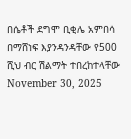በሴቶች ደግሞ ቢቂሌ አምበሳ በማሸነፍ እያንዳንዳቸው የ500 ሺህ ብር ሽልማት ተበረከተላቸው November 30, 2025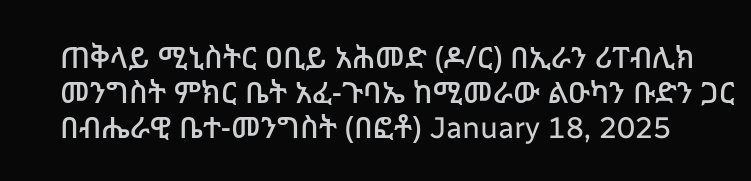ጠቅላይ ሚኒስትር ዐቢይ አሕመድ (ዶ/ር) በኢራን ሪፐብሊክ መንግስት ምክር ቤት አፈ-ጉባኤ ከሚመራው ልዑካን ቡድን ጋር በብሔራዊ ቤተ-መንግስት (በፎቶ) January 18, 2025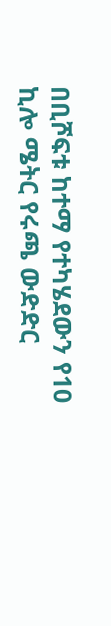በቢሾፍቱ ከተማ የተካሄደውን የ10 ኪሎ ሜትር የሩጫ ውድድር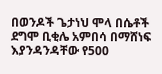በወንዶች ጌታነህ ሞላ በሴቶች ደግሞ ቢቂሌ አምበሳ በማሸነፍ እያንዳንዳቸው የ500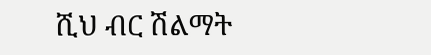ሺህ ብር ሽልማት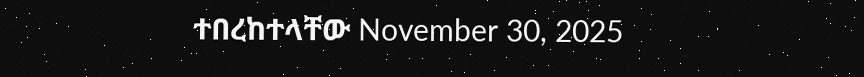ተበረከተላቸው November 30, 2025